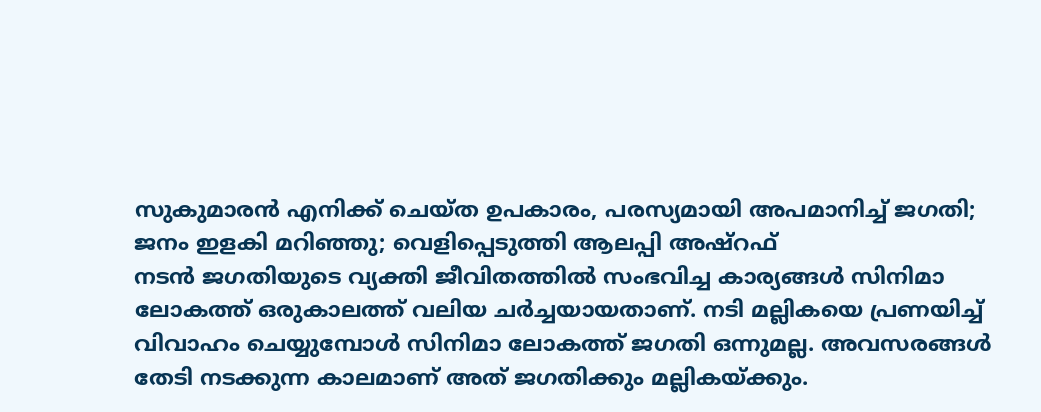സുകുമാരൻ എനിക്ക് ചെയ്ത ഉപകാരം, പരസ്യമായി അപമാനിച്ച് ജഗതി; ജനം ഇളകി മറിഞ്ഞു; വെളിപ്പെടുത്തി ആലപ്പി അഷ്റഫ്
നടൻ ജഗതിയുടെ വ്യക്തി ജീവിതത്തിൽ സംഭവിച്ച കാര്യങ്ങൾ സിനിമാ ലോകത്ത് ഒരുകാലത്ത് വലിയ ചർച്ചയായതാണ്. നടി മല്ലികയെ പ്രണയിച്ച് വിവാഹം ചെയ്യുമ്പോൾ സിനിമാ ലോകത്ത് ജഗതി ഒന്നുമല്ല. അവസരങ്ങൾ തേടി നടക്കുന്ന കാലമാണ് അത് ജഗതിക്കും മല്ലികയ്ക്കും.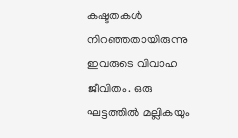കഷ്ടതകൾ നിറഞ്ഞതായിരുന്നു ഇവരുടെ വിവാഹ ജീവിതം. ഒരു ഘട്ടത്തിൽ മല്ലികയും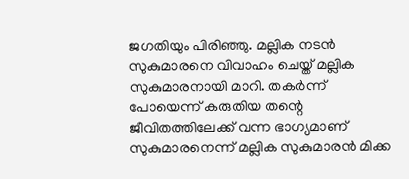ജഗതിയും പിരിഞ്ഞു. മല്ലിക നടൻ സുകുമാരനെ വിവാഹം ചെയ്ത് മല്ലിക സുകുമാരനായി മാറി. തകർന്ന് പോയെന്ന് കരുതിയ തന്റെ ജീവിതത്തിലേക്ക് വന്ന ഭാഗ്യമാണ് സുകുമാരനെന്ന് മല്ലിക സുകുമാരൻ മിക്ക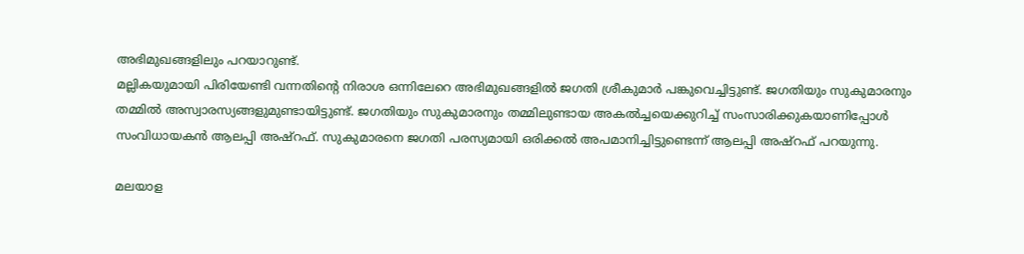അഭിമുഖങ്ങളിലും പറയാറുണ്ട്.
മല്ലികയുമായി പിരിയേണ്ടി വന്നതിന്റെ നിരാശ ഒന്നിലേറെ അഭിമുഖങ്ങളിൽ ജഗതി ശ്രീകുമാർ പങ്കുവെച്ചിട്ടുണ്ട്. ജഗതിയും സുകുമാരനും തമ്മിൽ അസ്വാരസ്യങ്ങളുമുണ്ടായിട്ടുണ്ട്. ജഗതിയും സുകുമാരനും തമ്മിലുണ്ടായ അകൽച്ചയെക്കുറിച്ച് സംസാരിക്കുകയാണിപ്പോൾ സംവിധായകൻ ആലപ്പി അഷ്റഫ്. സുകുമാരനെ ജഗതി പരസ്യമായി ഒരിക്കൽ അപമാനിച്ചിട്ടുണ്ടെന്ന് ആലപ്പി അഷ്റഫ് പറയുന്നു.

മലയാള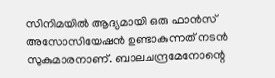സിനിമയിൽ ആദ്യമായി ഒരു ഫാൻസ് അസോസിയേഷൻ ഉണ്ടാകുന്നത് നടൻ സുകുമാരനാണ്. ബാലചന്ദ്രമേനോന്റെ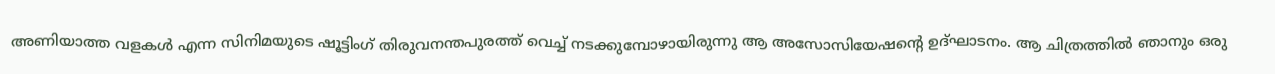അണിയാത്ത വളകൾ എന്ന സിനിമയുടെ ഷൂട്ടിംഗ് തിരുവനന്തപുരത്ത് വെച്ച് നടക്കുമ്പോഴായിരുന്നു ആ അസോസിയേഷന്റെ ഉദ്ഘാടനം. ആ ചിത്രത്തിൽ ഞാനും ഒരു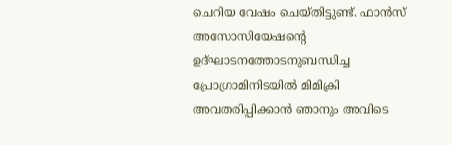ചെറിയ വേഷം ചെയ്തിട്ടുണ്ട്. ഫാൻസ് അസോസിയേഷന്റെ ഉദ്ഘാടനത്തോടനുബന്ധിച്ച പ്രോഗ്രാമിനിടയിൽ മിമിക്രി അവതരിപ്പിക്കാൻ ഞാനും അവിടെ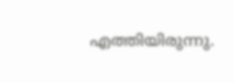എത്തിയിരുന്നു.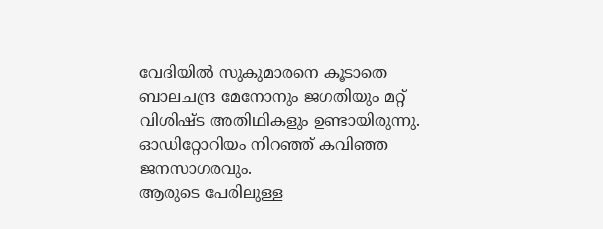വേദിയിൽ സുകുമാരനെ കൂടാതെ ബാലചന്ദ്ര മേനോനും ജഗതിയും മറ്റ് വിശിഷ്ട അതിഥികളും ഉണ്ടായിരുന്നു. ഓഡിറ്റോറിയം നിറഞ്ഞ് കവിഞ്ഞ ജനസാഗരവും.
ആരുടെ പേരിലുള്ള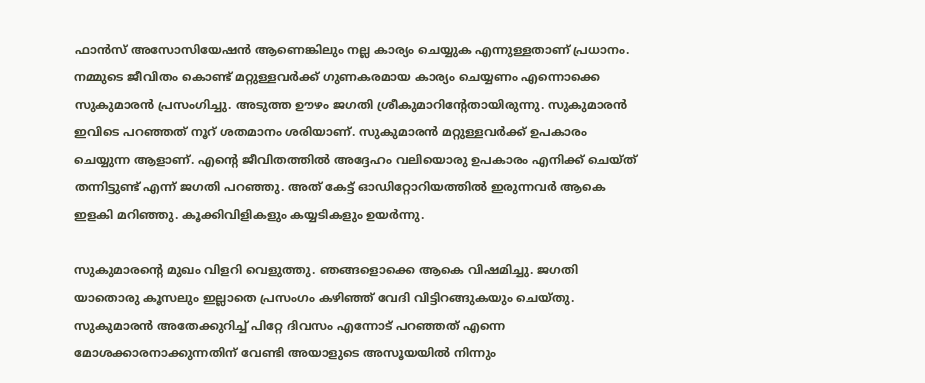ഫാൻസ് അസോസിയേഷൻ ആണെങ്കിലും നല്ല കാര്യം ചെയ്യുക എന്നുള്ളതാണ് പ്രധാനം. നമ്മുടെ ജീവിതം കൊണ്ട് മറ്റുള്ളവർക്ക് ഗുണകരമായ കാര്യം ചെയ്യണം എന്നൊക്കെ സുകുമാരൻ പ്രസംഗിച്ചു. അടുത്ത ഊഴം ജഗതി ശ്രീകുമാറിന്റേതായിരുന്നു. സുകുമാരൻ ഇവിടെ പറഞ്ഞത് നൂറ് ശതമാനം ശരിയാണ്. സുകുമാരൻ മറ്റുള്ളവർക്ക് ഉപകാരം ചെയ്യുന്ന ആളാണ്. എന്റെ ജീവിതത്തിൽ അദ്ദേഹം വലിയൊരു ഉപകാരം എനിക്ക് ചെയ്ത് തന്നിട്ടുണ്ട് എന്ന് ജഗതി പറഞ്ഞു. അത് കേട്ട് ഓഡിറ്റോറിയത്തിൽ ഇരുന്നവർ ആകെ ഇളകി മറിഞ്ഞു. കൂക്കിവിളികളും കയ്യടികളും ഉയർന്നു.

സുകുമാരന്റെ മുഖം വിളറി വെളുത്തു. ഞങ്ങളൊക്കെ ആകെ വിഷമിച്ചു. ജഗതി യാതൊരു കൂസലും ഇല്ലാതെ പ്രസംഗം കഴിഞ്ഞ് വേദി വിട്ടിറങ്ങുകയും ചെയ്തു. സുകുമാരൻ അതേക്കുറിച്ച് പിറ്റേ ദിവസം എന്നോട് പറഞ്ഞത് എന്നെ മോശക്കാരനാക്കുന്നതിന് വേണ്ടി അയാളുടെ അസൂയയിൽ നിന്നും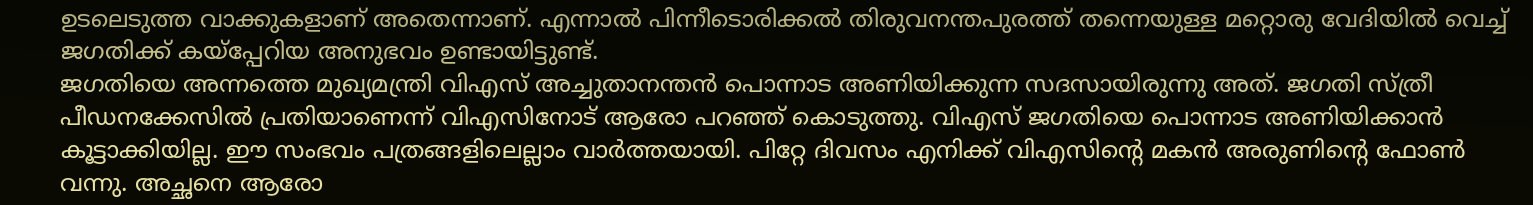ഉടലെടുത്ത വാക്കുകളാണ് അതെന്നാണ്. എന്നാൽ പിന്നീടൊരിക്കൽ തിരുവനന്തപുരത്ത് തന്നെയുള്ള മറ്റൊരു വേദിയിൽ വെച്ച് ജഗതിക്ക് കയ്പ്പേറിയ അനുഭവം ഉണ്ടായിട്ടുണ്ട്.
ജഗതിയെ അന്നത്തെ മുഖ്യമന്ത്രി വിഎസ് അച്ചുതാനന്തൻ പൊന്നാട അണിയിക്കുന്ന സദസായിരുന്നു അത്. ജഗതി സ്ത്രീ പീഡനക്കേസിൽ പ്രതിയാണെന്ന് വിഎസിനോട് ആരോ പറഞ്ഞ് കൊടുത്തു. വിഎസ് ജഗതിയെ പൊന്നാട അണിയിക്കാൻ കൂട്ടാക്കിയില്ല. ഈ സംഭവം പത്രങ്ങളിലെല്ലാം വാർത്തയായി. പിറ്റേ ദിവസം എനിക്ക് വിഎസിന്റെ മകൻ അരുണിന്റെ ഫോൺ വന്നു. അച്ഛനെ ആരോ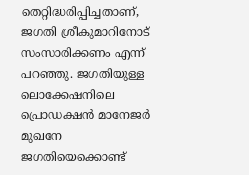തെറ്റിദ്ധരിപ്പിച്ചതാണ്, ജഗതി ശ്രീകുമാറിനോട് സംസാരിക്കണം എന്ന് പറഞ്ഞു. ജഗതിയുള്ള ലൊക്കേഷനിലെ പ്രൊഡക്ഷൻ മാനേജർ മുഖനേ ജഗതിയെക്കൊണ്ട്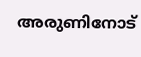അരുണിനോട്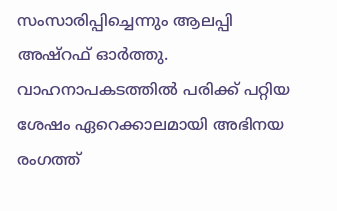സംസാരിപ്പിച്ചെന്നും ആലപ്പി അഷ്റഫ് ഓർത്തു. വാഹനാപകടത്തിൽ പരിക്ക് പറ്റിയ ശേഷം ഏറെക്കാലമായി അഭിനയ രംഗത്ത്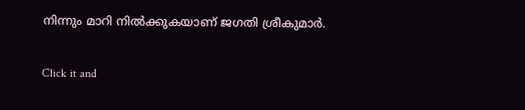നിന്നും മാറി നിൽക്കുകയാണ് ജഗതി ശ്രീകുമാർ.


Click it and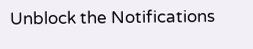Unblock the Notifications